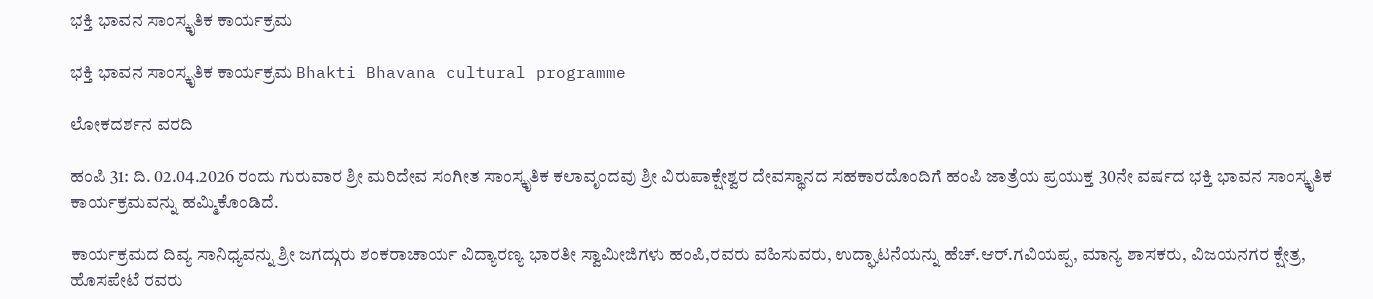ಭಕ್ತಿ ಭಾವನ ಸಾಂಸ್ಕೃತಿಕ ಕಾರ್ಯಕ್ರಮ

ಭಕ್ತಿ ಭಾವನ ಸಾಂಸ್ಕೃತಿಕ ಕಾರ್ಯಕ್ರಮ Bhakti Bhavana cultural programme

ಲೋಕದರ್ಶನ ವರದಿ

ಹಂಪಿ 31: ದಿ. 02.04.2026 ರಂದು ಗುರುವಾರ ಶ್ರೀ ಮರಿದೇವ ಸಂಗೀತ ಸಾಂಸ್ಕೃತಿಕ ಕಲಾವೃಂದವು ಶ್ರೀ ವಿರುಪಾಕ್ಷೇಶ್ವರ ದೇವಸ್ಥಾನದ ಸಹಕಾರದೊಂದಿಗೆ ಹಂಪಿ ಜಾತ್ರೆಯ ಪ್ರಯುಕ್ತ 30ನೇ ವರ್ಷದ ಭಕ್ತಿ ಭಾವನ ಸಾಂಸ್ಕೃತಿಕ ಕಾರ್ಯಕ್ರಮವನ್ನು ಹಮ್ಮಿಕೊಂಡಿದೆ.

ಕಾರ್ಯಕ್ರಮದ ದಿವ್ಯ ಸಾನಿಧ್ಯವನ್ನು ಶ್ರೀ ಜಗದ್ಗುರು ಶಂಕರಾಚಾರ್ಯ ವಿದ್ಯಾರಣ್ಯ ಭಾರತೀ ಸ್ವಾಮೀಜಿಗಳು ಹಂಪಿ,ರವರು ವಹಿಸುವರು, ಉದ್ಘಾಟನೆಯನ್ನು ಹೆಚ್‌.ಆರ್‌.ಗವಿಯಪ್ಪ, ಮಾನ್ಯ ಶಾಸಕರು, ವಿಜಯನಗರ ಕ್ಷೇತ್ರ, ಹೊಸಪೇಟೆ ರವರು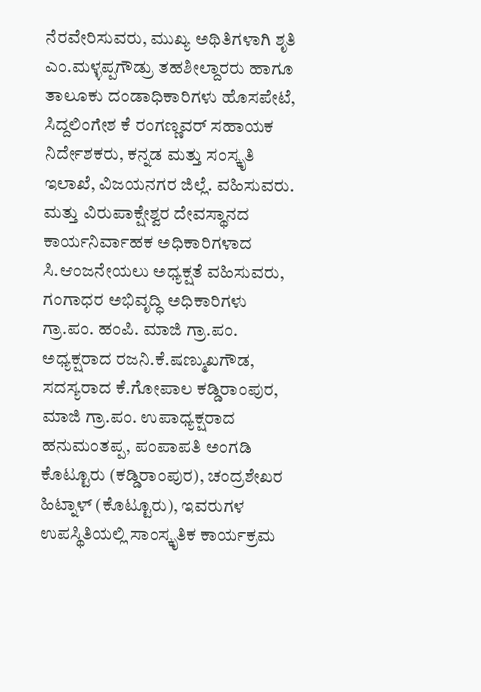ನೆರವೇರಿಸುವರು, ಮುಖ್ಯ ಅಥಿತಿಗಳಾಗಿ ಶೃತಿ ಎಂ.ಮಳ್ಳಪ್ಪಗೌಡ್ರು ತಹಶೀಲ್ದಾರರು ಹಾಗೂ ತಾಲೂಕು ದಂಡಾಧಿಕಾರಿಗಳು ಹೊಸಪೇಟೆ, ಸಿದ್ದಲಿಂಗೇಶ ಕೆ ರಂಗಣ್ಣವರ್ ಸಹಾಯಕ ನಿರ್ದೇಶಕರು, ಕನ್ನಡ ಮತ್ತು ಸಂಸ್ಕೃತಿ ಇಲಾಖೆ, ವಿಜಯನಗರ ಜಿಲ್ಲೆ. ವಹಿಸುವರು. ಮತ್ತು ವಿರುಪಾಕ್ಷೇಶ್ವರ ದೇವಸ್ಥಾನದ ಕಾರ್ಯನಿರ್ವಾಹಕ ಅಧಿಕಾರಿಗಳಾದ ಸಿ.ಆಂಜನೇಯಲು ಅಧ್ಯಕ್ಷತೆ ವಹಿಸುವರು, ಗಂಗಾಧರ ಅಭಿವೃದ್ಧಿ ಅಧಿಕಾರಿಗಳು ಗ್ರಾ.ಪಂ. ಹಂಪಿ. ಮಾಜಿ ಗ್ರಾ.ಪಂ. ಅಧ್ಯಕ್ಷರಾದ ರಜನಿ.ಕೆ.ಷಣ್ಮುಖಗೌಡ, ಸದಸ್ಯರಾದ ಕೆ.ಗೋಪಾಲ ಕಡ್ಡಿರಾಂಪುರ, ಮಾಜಿ ಗ್ರಾ.ಪಂ. ಉಪಾಧ್ಯಕ್ಷರಾದ ಹನುಮಂತಪ್ಪ, ಪಂಪಾಪತಿ ಅಂಗಡಿ ಕೊಟ್ಟೂರು (ಕಡ್ಡಿರಾಂಪುರ), ಚಂದ್ರಶೇಖರ ಹಿಟ್ನಾಳ್ (ಕೊಟ್ಟೂರು), ಇವರುಗಳ ಉಪಸ್ಥಿತಿಯಲ್ಲಿ ಸಾಂಸ್ಕೃತಿಕ ಕಾರ್ಯಕ್ರಮ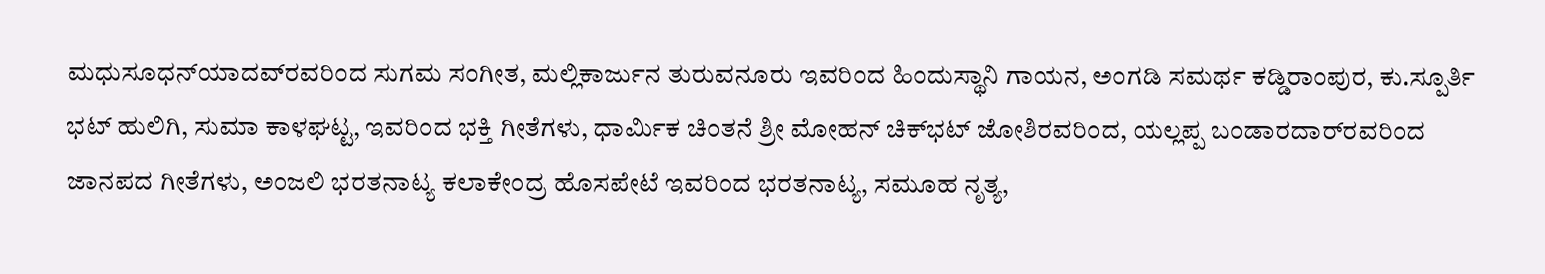ಮಧುಸೂಧನ್‌ಯಾದವ್‌ರವರಿಂದ ಸುಗಮ ಸಂಗೀತ, ಮಲ್ಲಿಕಾರ್ಜುನ ತುರುವನೂರು ಇವರಿಂದ ಹಿಂದುಸ್ಥಾನಿ ಗಾಯನ, ಅಂಗಡಿ ಸಮರ್ಥ ಕಡ್ಡಿರಾಂಪುರ, ಕು.ಸ್ಪೂರ್ತಿ ಭಟ್ ಹುಲಿಗಿ, ಸುಮಾ ಕಾಳಘಟ್ಟ, ಇವರಿಂದ ಭಕ್ತಿ ಗೀತೆಗಳು, ಧಾರ್ಮಿಕ ಚಿಂತನೆ ಶ್ರೀ ಮೋಹನ್ ಚಿಕ್‌ಭಟ್ ಜೋಶಿರವರಿಂದ, ಯಲ್ಲಪ್ಪ ಬಂಡಾರದಾರ್‌ರವರಿಂದ ಜಾನಪದ ಗೀತೆಗಳು, ಅಂಜಲಿ ಭರತನಾಟ್ಯ ಕಲಾಕೇಂದ್ರ ಹೊಸಪೇಟೆ ಇವರಿಂದ ಭರತನಾಟ್ಯ, ಸಮೂಹ ನೃತ್ಯ,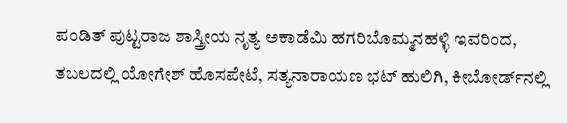ಪಂಡಿತ್ ಪುಟ್ಟರಾಜ ಶಾಸ್ತ್ರೀಯ ನೃತ್ಯ ಅಕಾಡೆಮಿ ಹಗರಿಬೊಮ್ಮನಹಳ್ಳಿ ಇವರಿಂದ, ತಬಲದಲ್ಲಿ ಯೋಗೇಶ್ ಹೊಸಪೇಟೆ, ಸತ್ಯನಾರಾಯಣ ಭಟ್ ಹುಲಿಗಿ, ಕೀಬೋರ್ಡ್‌ನಲ್ಲಿ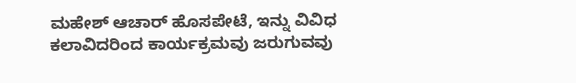ಮಹೇಶ್ ಆಚಾರ್ ಹೊಸಪೇಟೆ, ಇನ್ನು ವಿವಿಧ ಕಲಾವಿದರಿಂದ ಕಾರ್ಯಕ್ರಮವು ಜರುಗುವವು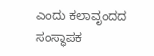ಎಂದು ಕಲಾವೃಂದದ ಸಂಸ್ಥಾಪಕ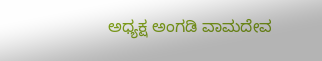ಅಧ್ಯಕ್ಷ ಅಂಗಡಿ ವಾಮದೇವ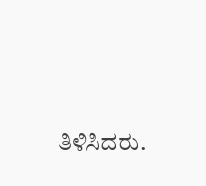ತಿಳಿಸಿದರು.